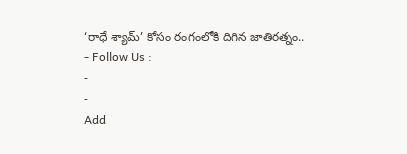‘రాధే శ్యామ్’ కోసం రంగంలోకి దిగిన జాతిరత్నం..
- Follow Us :
-
-
Add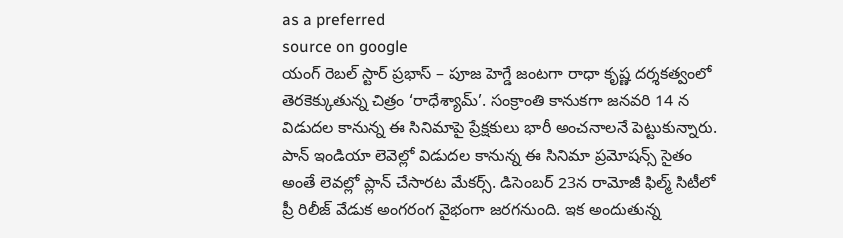as a preferred
source on google
యంగ్ రెబల్ స్టార్ ప్రభాస్ – పూజ హెగ్డే జంటగా రాధా కృష్ణ దర్శకత్వంలో తెరకెక్కుతున్న చిత్రం ‘రాధేశ్యామ్’. సంక్రాంతి కానుకగా జనవరి 14 న విడుదల కానున్న ఈ సినిమాపై ప్రేక్షకులు భారీ అంచనాలనే పెట్టుకున్నారు. పాన్ ఇండియా లెవెల్లో విడుదల కానున్న ఈ సినిమా ప్రమోషన్స్ సైతం అంతే లెవల్లో ప్లాన్ చేసారట మేకర్స్. డిసెంబర్ 23న రామోజీ ఫిల్మ్ సిటీలో ప్రీ రిలీజ్ వేడుక అంగరంగ వైభంగా జరగనుంది. ఇక అందుతున్న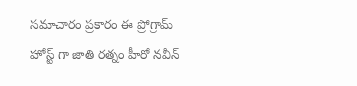సమాచారం ప్రకారం ఈ ప్రోగ్రామ్ హోస్ట్ గా జాతి రత్నం హీరో నవీన్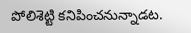పోలిశెట్టి కనిపించనున్నాడట.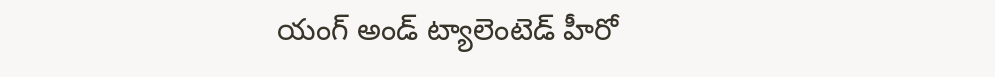యంగ్ అండ్ ట్యాలెంటెడ్ హీరో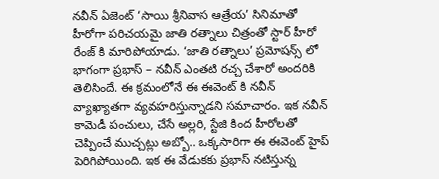నవీన్ ఏజెంట్ ‘సాయి శ్రీనివాస ఆత్రేయ’ సినిమాతో హీరోగా పరిచయమై జాతి రత్నాలు చిత్రంతో స్టార్ హీరో రేంజ్ కి మారిపోయాడు. ‘జాతి రత్నాలు’ ప్రమోషన్స్ లో భాగంగా ప్రభాస్ – నవీన్ ఎంతటి రచ్చ చేశారో అందరికి తెలిసిందే. ఈ క్రమంలోనే ఈ ఈవెంట్ కి నవీన్ వ్యాఖ్యాతగా వ్యవహరిస్తున్నాడని సమాచారం. ఇక నవీన్ కామెడీ పంచులు, చేసే అల్లరి, స్టేజి కింద హీరోలతో చెప్పించే ముచ్చట్లు అబ్బో.. ఒక్కసారిగా ఈ ఈవెంట్ హైప్ పెరిగిపోయింది. ఇక ఈ వేడుకకు ప్రభాస్ నటిస్తున్న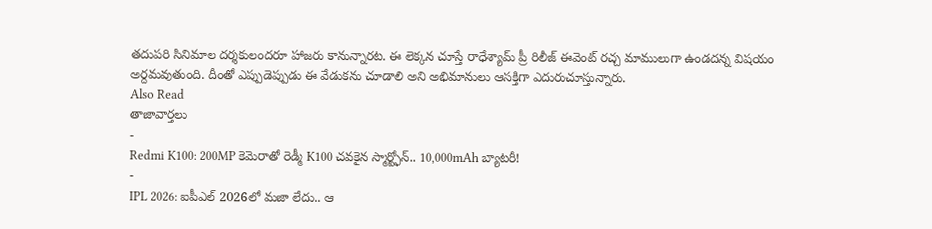తదుపరి సినిమాల దర్శకులందరూ హాజరు కానున్నారట. ఈ లెక్కన చూస్తే రాధేశ్యామ్ ప్రీ రిలీజ్ ఈవెంట్ రచ్చ మాములుగా ఉండదన్న విషయం అర్దమవుతుంది. దీంతో ఎప్పుడెప్పుడు ఈ వేడుకను చూడాలి అని అభిమానులు ఆసక్తిగా ఎదురుచూస్తున్నారు.
Also Read
తాజావార్తలు
-
Redmi K100: 200MP కెమెరాతో రెడ్మీ K100 చవకైన స్మార్ట్ఫోన్.. 10,000mAh బ్యాటరీ!
-
IPL 2026: ఐపీఎల్ 2026లో మజా లేదు.. ఆ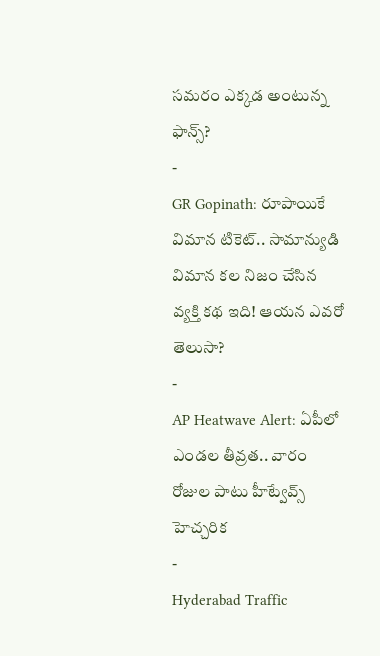సమరం ఎక్కడ అంటున్న ఫాన్స్?
-
GR Gopinath: రూపాయికే విమాన టికెట్.. సామాన్యుడి విమాన కల నిజం చేసిన వ్యక్తి కథ ఇది! ఆయన ఎవరో తెలుసా?
-
AP Heatwave Alert: ఏపీలో ఎండల తీవ్రత.. వారం రోజుల పాటు హీట్వేవ్స్ హెచ్చరిక
-
Hyderabad Traffic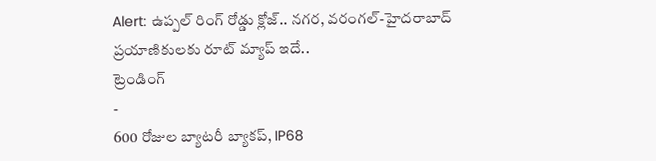Alert: ఉప్పల్ రింగ్ రోడ్డు క్లోజ్.. నగర, వరంగల్-హైదరాబాద్ ప్రయాణికులకు రూట్ మ్యాప్ ఇదే..
ట్రెండింగ్
-
600 రోజుల బ్యాటరీ బ్యాకప్, IP68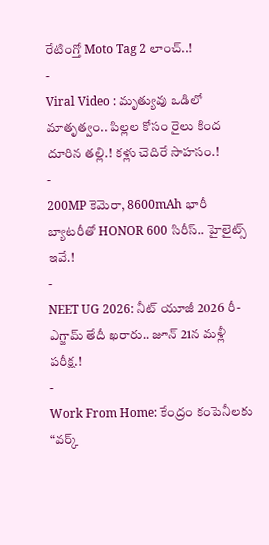రేటింగ్తో Moto Tag 2 లాంచ్..!
-
Viral Video : మృత్యువు ఒడిలో మాతృత్వం.. పిల్లల కోసం రైలు కింద దూరిన తల్లి.! కళ్లు చెదిరే సాహసం.!
-
200MP కెమెరా, 8600mAh భారీ బ్యాటరీతో HONOR 600 సిరీస్.. హైలైట్స్ ఇవే.!
-
NEET UG 2026: నీట్ యూజీ 2026 రీ-ఎగ్జామ్ తేదీ ఖరారు.. జూన్ 21న మళ్లీ పరీక్ష.!
-
Work From Home: కేంద్రం కంపెనీలకు “వర్క్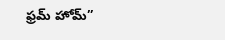ఫ్రమ్ హోమ్”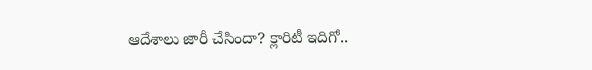ఆదేశాలు జారీ చేసిందా? క్లారిటీ ఇదిగో..